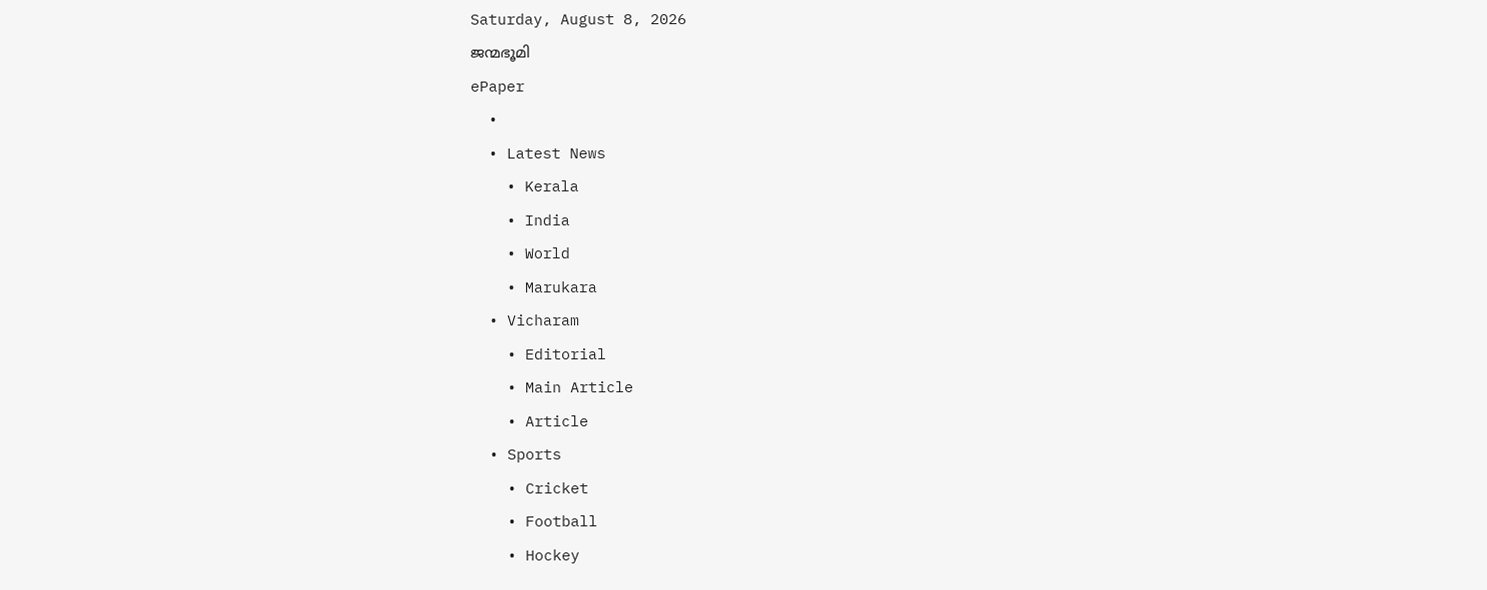Saturday, August 8, 2026
ജന്മഭൂമി
ePaper
  •
  • Latest News
    • Kerala
    • India
    • World
    • Marukara
  • Vicharam
    • Editorial
    • Main Article
    • Article
  • Sports
    • Cricket
    • Football
    • Hockey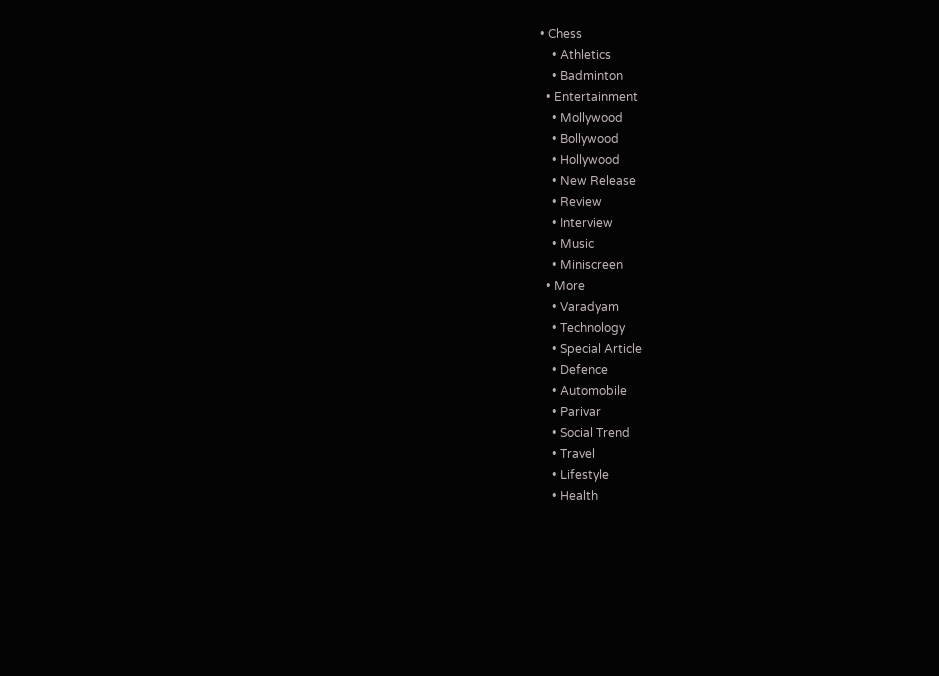• Chess
    • Athletics
    • Badminton
  • Entertainment
    • Mollywood
    • Bollywood
    • Hollywood
    • New Release
    • Review
    • Interview
    • Music
    • Miniscreen
  • More
    • Varadyam
    • Technology
    • Special Article
    • Defence
    • Automobile
    • Parivar
    • Social Trend
    • Travel
    • Lifestyle
    • Health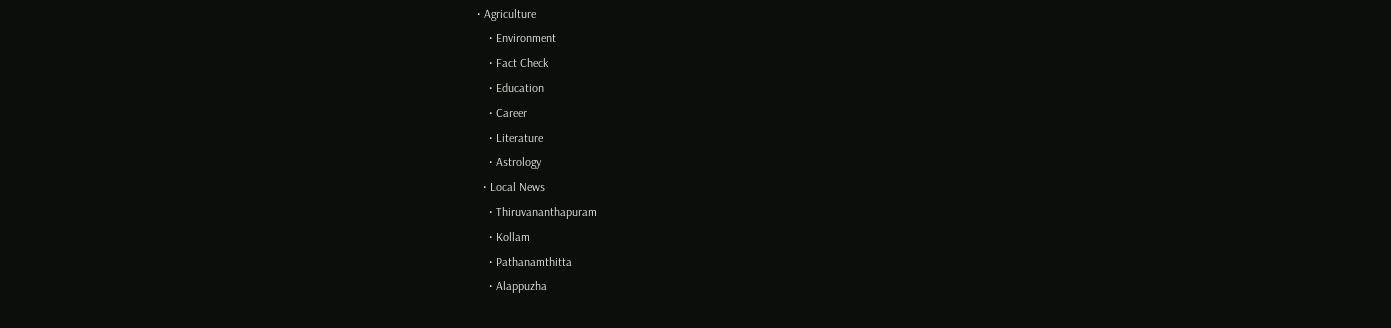• Agriculture
    • Environment
    • Fact Check
    • Education
    • Career
    • Literature
    • Astrology
  • Local News
    • Thiruvananthapuram
    • Kollam
    • Pathanamthitta
    • Alappuzha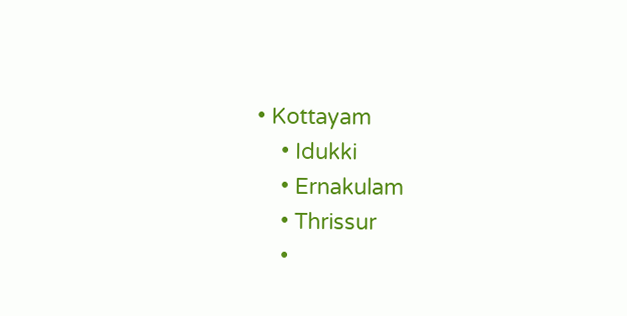• Kottayam
    • Idukki
    • Ernakulam
    • Thrissur
    •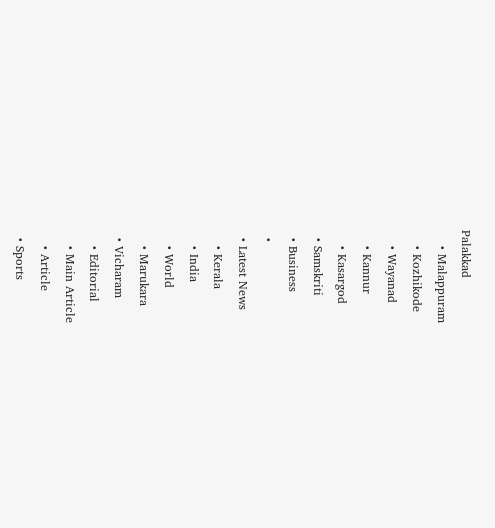Palakkad
    • Malappuram
    • Kozhikode
    • Wayanad
    • Kannur
    • Kasargod
  • Samskriti
  • Business
  •
  • Latest News
    • Kerala
    • India
    • World
    • Marukara
  • Vicharam
    • Editorial
    • Main Article
    • Article
  • Sports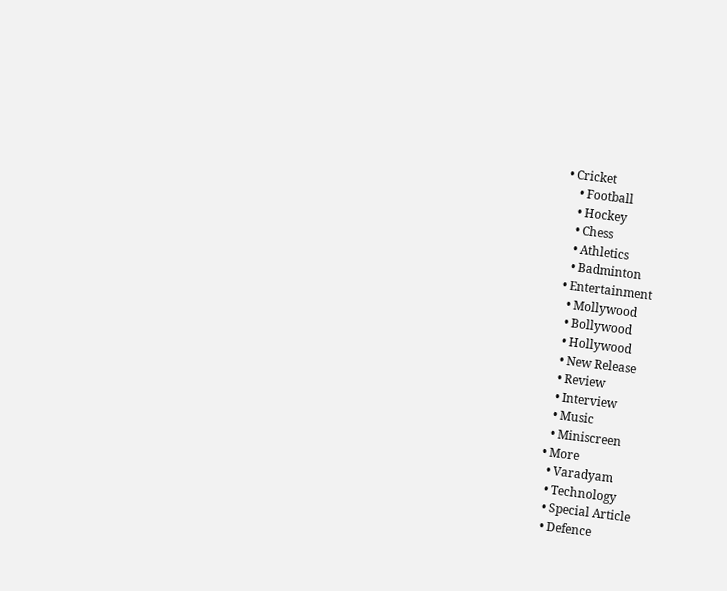• Cricket
    • Football
    • Hockey
    • Chess
    • Athletics
    • Badminton
  • Entertainment
    • Mollywood
    • Bollywood
    • Hollywood
    • New Release
    • Review
    • Interview
    • Music
    • Miniscreen
  • More
    • Varadyam
    • Technology
    • Special Article
    • Defence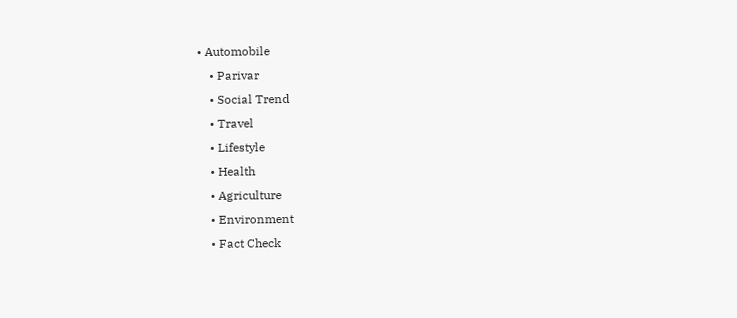• Automobile
    • Parivar
    • Social Trend
    • Travel
    • Lifestyle
    • Health
    • Agriculture
    • Environment
    • Fact Check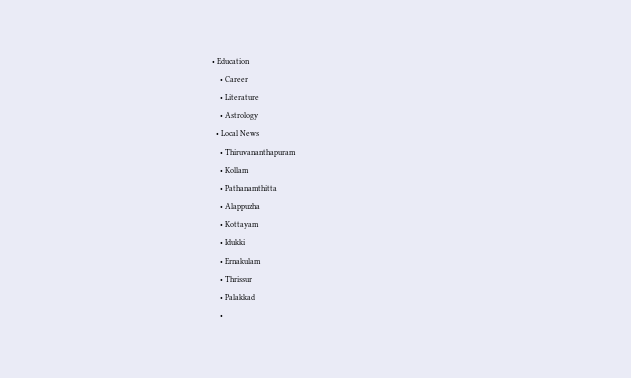• Education
    • Career
    • Literature
    • Astrology
  • Local News
    • Thiruvananthapuram
    • Kollam
    • Pathanamthitta
    • Alappuzha
    • Kottayam
    • Idukki
    • Ernakulam
    • Thrissur
    • Palakkad
    •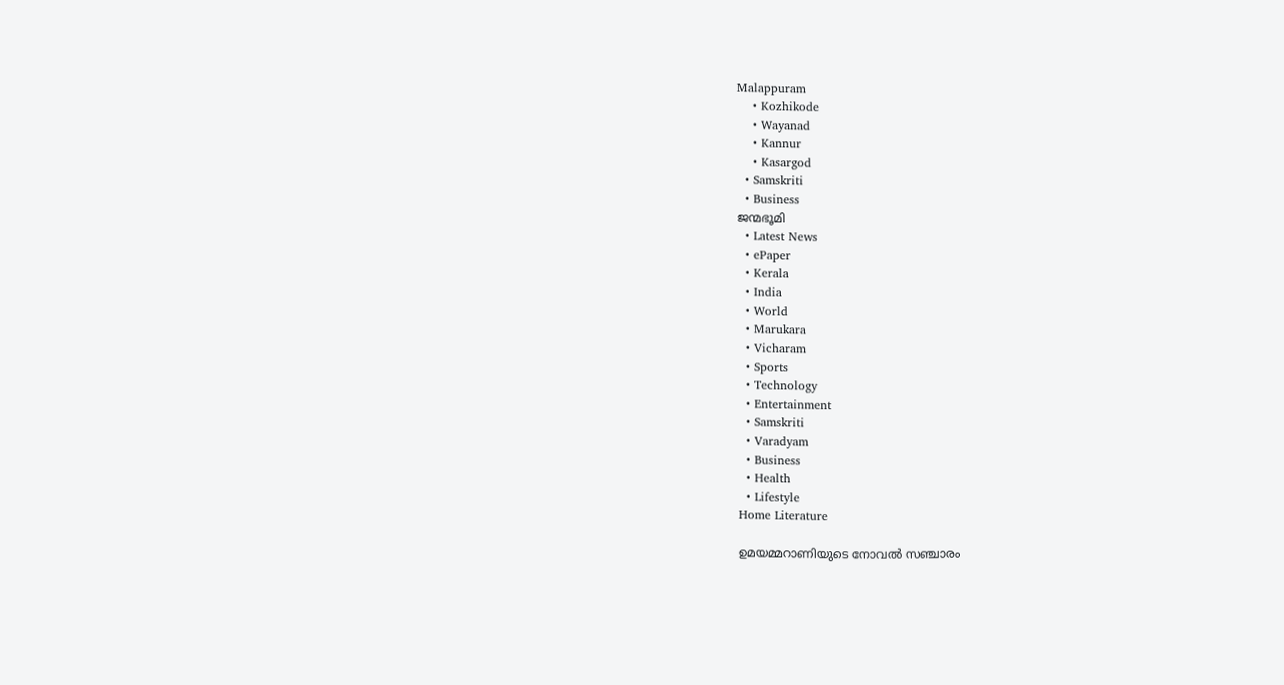Malappuram
    • Kozhikode
    • Wayanad
    • Kannur
    • Kasargod
  • Samskriti
  • Business
ജന്മഭൂമി
  • Latest News
  • ePaper
  • Kerala
  • India
  • World
  • Marukara
  • Vicharam
  • Sports
  • Technology
  • Entertainment
  • Samskriti
  • Varadyam
  • Business
  • Health
  • Lifestyle
Home Literature

ഉമയമ്മറാണിയുടെ നോവല്‍ സഞ്ചാരം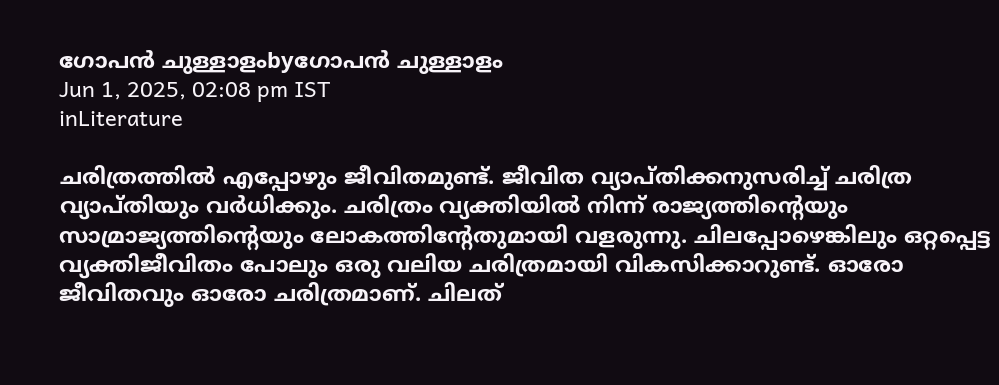ഗോപന്‍ ചുള്ളാളംbyഗോപന്‍ ചുള്ളാളം
Jun 1, 2025, 02:08 pm IST
inLiterature

ചരിത്രത്തില്‍ എപ്പോഴും ജീവിതമുണ്ട്. ജീവിത വ്യാപ്തിക്കനുസരിച്ച് ചരിത്ര വ്യാപ്തിയും വര്‍ധിക്കും. ചരിത്രം വ്യക്തിയില്‍ നിന്ന് രാജ്യത്തിന്റെയും സാമ്രാജ്യത്തിന്റെയും ലോകത്തിന്റേതുമായി വളരുന്നു. ചിലപ്പോഴെങ്കിലും ഒറ്റപ്പെട്ട വ്യക്തിജീവിതം പോലും ഒരു വലിയ ചരിത്രമായി വികസിക്കാറുണ്ട്. ഓരോ ജീവിതവും ഓരോ ചരിത്രമാണ്. ചിലത്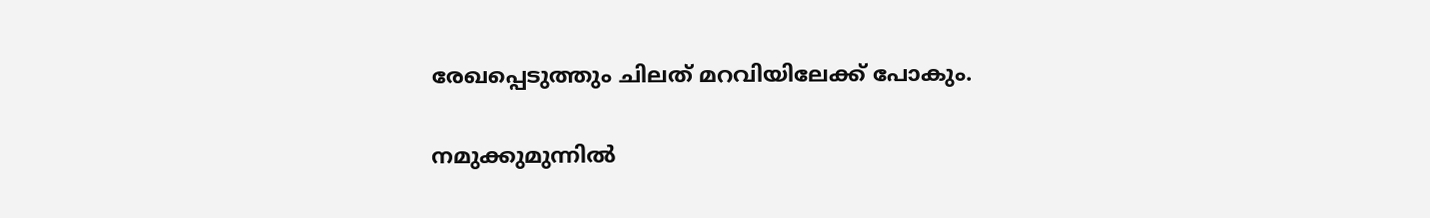രേഖപ്പെടുത്തും ചിലത് മറവിയിലേക്ക് പോകും.

നമുക്കുമുന്നില്‍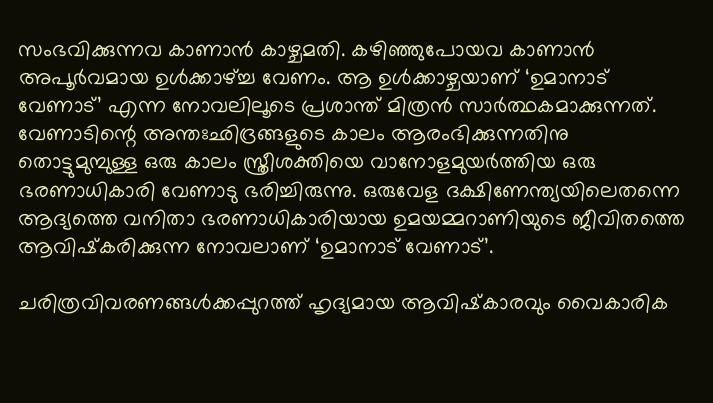സംഭവിക്കുന്നവ കാണാന്‍ കാഴ്ചമതി. കഴിഞ്ഞുപോയവ കാണാന്‍ അപൂര്‍വമായ ഉള്‍ക്കാഴ്‌ച്ച വേണം. ആ ഉള്‍ക്കാഴ്ചയാണ് ‘ഉമാനാട് വേണാട്’ എന്ന നോവലിലൂടെ പ്രശാന്ത് മിത്രന്‍ സാര്‍ത്ഥകമാക്കുന്നത്. വേണാടിന്റെ അന്തഃഛിദ്രങ്ങളുടെ കാലം ആരംഭിക്കുന്നതിനു തൊട്ടുമുമ്പുള്ള ഒരു കാലം സ്ത്രീശക്തിയെ വാനോളമുയര്‍ത്തിയ ഒരു ഭരണാധികാരി വേണാടു ഭരിച്ചിരുന്നു. ഒരുവേള ദക്ഷിണേന്ത്യയിലെതന്നെ ആദ്യത്തെ വനിതാ ഭരണാധികാരിയായ ഉമയമ്മറാണിയുടെ ജീവിതത്തെ ആവിഷ്‌കരിക്കുന്ന നോവലാണ് ‘ഉമാനാട് വേണാട്’.

ചരിത്രവിവരണങ്ങള്‍ക്കപ്പുറത്ത് ഹൃദ്യമായ ആവിഷ്‌കാരവും വൈകാരിക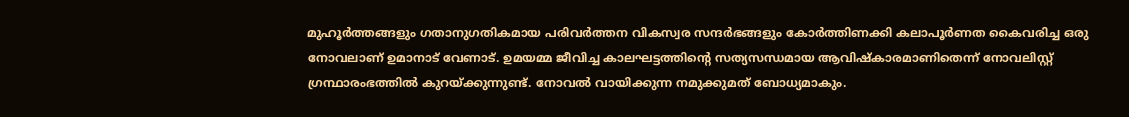മുഹൂര്‍ത്തങ്ങളും ഗതാനുഗതികമായ പരിവര്‍ത്തന വികസ്വര സന്ദര്‍ഭങ്ങളും കോര്‍ത്തിണക്കി കലാപൂര്‍ണത കൈവരിച്ച ഒരു നോവലാണ് ഉമാനാട് വേണാട്. ഉമയമ്മ ജീവിച്ച കാലഘട്ടത്തിന്റെ സത്യസന്ധമായ ആവിഷ്‌കാരമാണിതെന്ന് നോവലിസ്റ്റ് ഗ്രന്ഥാരംഭത്തില്‍ കുറയ്‌ക്കുന്നുണ്ട്. നോവല്‍ വായിക്കുന്ന നമുക്കുമത് ബോധ്യമാകും.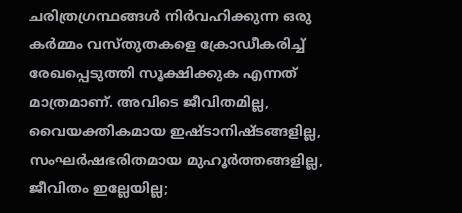ചരിത്രഗ്രന്ഥങ്ങള്‍ നിര്‍വഹിക്കുന്ന ഒരു കര്‍മ്മം വസ്തുതകളെ ക്രോഡീകരിച്ച് രേഖപ്പെടുത്തി സൂക്ഷിക്കുക എന്നത് മാത്രമാണ്. അവിടെ ജീവിതമില്ല, വൈയക്തികമായ ഇഷ്ടാനിഷ്ടങ്ങളില്ല, സംഘര്‍ഷഭരിതമായ മുഹൂര്‍ത്തങ്ങളില്ല, ജീവിതം ഇല്ലേയില്ല;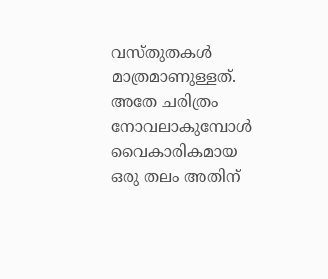വസ്തുതകള്‍ മാത്രമാണുള്ളത്. അതേ ചരിത്രം നോവലാകുമ്പോള്‍ വൈകാരികമായ ഒരു തലം അതിന്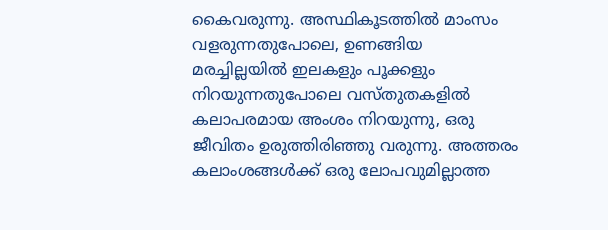കൈവരുന്നു. അസ്ഥികൂടത്തില്‍ മാംസം വളരുന്നതുപോലെ, ഉണങ്ങിയ മരച്ചില്ലയില്‍ ഇലകളും പൂക്കളും നിറയുന്നതുപോലെ വസ്തുതകളില്‍ കലാപരമായ അംശം നിറയുന്നു, ഒരു ജീവിതം ഉരുത്തിരിഞ്ഞു വരുന്നു. അത്തരം കലാംശങ്ങള്‍ക്ക് ഒരു ലോപവുമില്ലാത്ത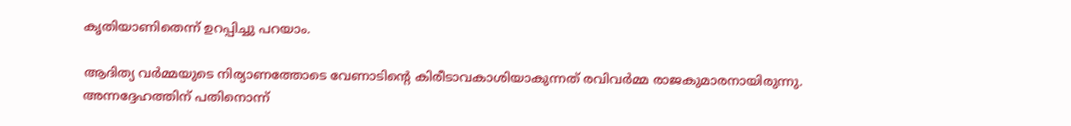കൃതിയാണിതെന്ന് ഉറപ്പിച്ചു പറയാം.

ആദിത്യ വര്‍മ്മയുടെ നിര്യാണത്തോടെ വേണാടിന്റെ കിരീടാവകാശിയാകുന്നത് രവിവര്‍മ്മ രാജകുമാരനായിരുന്നു. അന്നദ്ദേഹത്തിന് പതിനൊന്ന്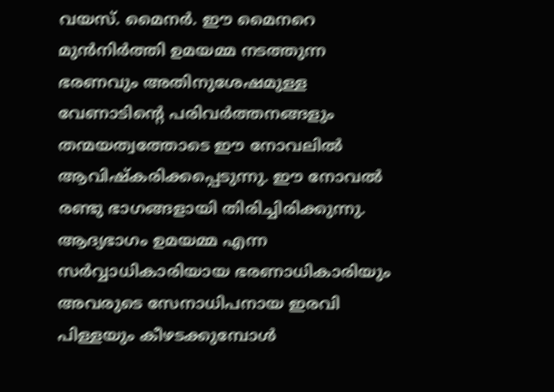വയസ്. മൈനര്‍. ഈ മൈനറെ മുന്‍നിര്‍ത്തി ഉമയമ്മ നടത്തുന്ന ഭരണവും അതിനുശേഷമുള്ള വേണാടിന്റെ പരിവര്‍ത്തനങ്ങളും തന്മയത്വത്തോടെ ഈ നോവലില്‍ ആവിഷ്‌കരിക്കപ്പെടുന്നു. ഈ നോവല്‍ രണ്ടു ഭാഗങ്ങളായി തിരിച്ചിരിക്കുന്നു. ആദ്യഭാഗം ഉമയമ്മ എന്ന സര്‍വ്വാധികാരിയായ ഭരണാധികാരിയും അവരുടെ സേനാധിപനായ ഇരവി പിള്ളയും കീഴടക്കുമ്പോള്‍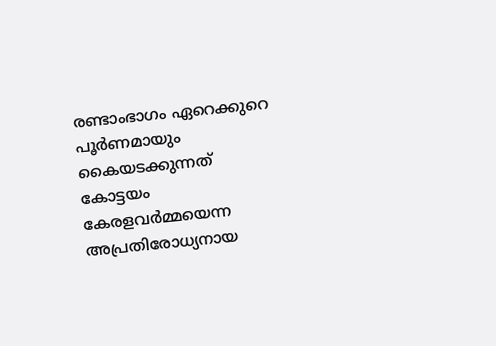രണ്ടാംഭാഗം ഏറെക്കുറെ പൂര്‍ണമായും കൈയടക്കുന്നത് കോട്ടയം കേരളവര്‍മ്മയെന്ന അപ്രതിരോധ്യനായ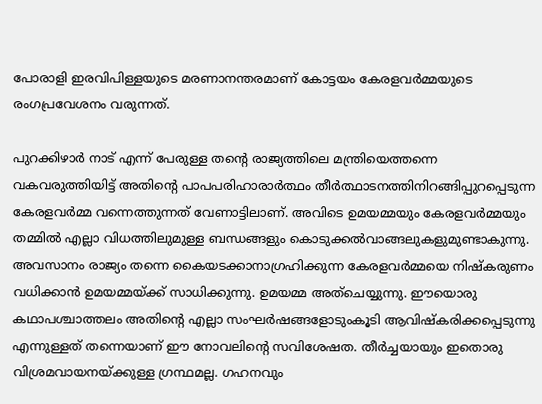പോരാളി ഇരവിപിള്ളയുടെ മരണാനന്തരമാണ് കോട്ടയം കേരളവര്‍മ്മയുടെ രംഗപ്രവേശനം വരുന്നത്.

പുറക്കിഴാര്‍ നാട് എന്ന് പേരുള്ള തന്റെ രാജ്യത്തിലെ മന്ത്രിയെത്തന്നെ വകവരുത്തിയിട്ട് അതിന്റെ പാപപരിഹാരാര്‍ത്ഥം തീര്‍ത്ഥാടനത്തിനിറങ്ങിപ്പുറപ്പെടുന്ന കേരളവര്‍മ്മ വന്നെത്തുന്നത് വേണാട്ടിലാണ്. അവിടെ ഉമയമ്മയും കേരളവര്‍മ്മയും തമ്മില്‍ എല്ലാ വിധത്തിലുമുള്ള ബന്ധങ്ങളും കൊടുക്കല്‍വാങ്ങലുകളുമുണ്ടാകുന്നു. അവസാനം രാജ്യം തന്നെ കൈയടക്കാനാഗ്രഹിക്കുന്ന കേരളവര്‍മ്മയെ നിഷ്‌കരുണം വധിക്കാന്‍ ഉമയമ്മയ്‌ക്ക് സാധിക്കുന്നു. ഉമയമ്മ അത്‌ചെയ്യുന്നു. ഈയൊരു കഥാപശ്ചാത്തലം അതിന്റെ എല്ലാ സംഘര്‍ഷങ്ങളോടുംകൂടി ആവിഷ്‌കരിക്കപ്പെടുന്നു എന്നുള്ളത് തന്നെയാണ് ഈ നോവലിന്റെ സവിശേഷത. തീര്‍ച്ചയായും ഇതൊരു വിശ്രമവായനയ്‌ക്കുള്ള ഗ്രന്ഥമല്ല. ഗഹനവും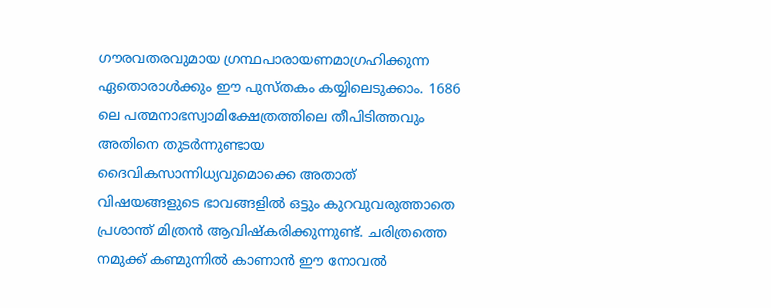ഗൗരവതരവുമായ ഗ്രന്ഥപാരായണമാഗ്രഹിക്കുന്ന ഏതൊരാള്‍ക്കും ഈ പുസ്തകം കയ്യിലെടുക്കാം. 1686 ലെ പത്മനാഭസ്വാമിക്ഷേത്രത്തിലെ തീപിടിത്തവും അതിനെ തുടര്‍ന്നുണ്ടായ ദൈവികസാന്നിധ്യവുമൊക്കെ അതാത് വിഷയങ്ങളുടെ ഭാവങ്ങളില്‍ ഒട്ടും കുറവുവരുത്താതെ പ്രശാന്ത് മിത്രന്‍ ആവിഷ്‌കരിക്കുന്നുണ്ട്. ചരിത്രത്തെ നമുക്ക് കണ്മുന്നില്‍ കാണാന്‍ ഈ നോവല്‍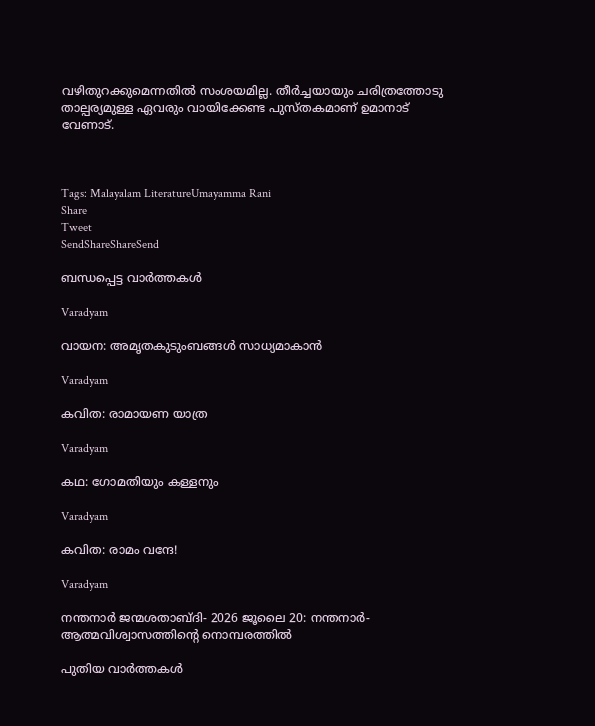വഴിതുറക്കുമെന്നതില്‍ സംശയമില്ല. തീര്‍ച്ചയായും ചരിത്രത്തോടു താല്പര്യമുള്ള ഏവരും വായിക്കേണ്ട പുസ്തകമാണ് ഉമാനാട് വേണാട്.



Tags: Malayalam LiteratureUmayamma Rani
Share
Tweet
SendShareShareSend

ബന്ധപ്പെട്ട വാര്‍ത്തകള്‍

Varadyam

വായന: അമൃതകുടുംബങ്ങള്‍ സാധ്യമാകാന്‍

Varadyam

കവിത: രാമായണ യാത്ര

Varadyam

കഥ: ഗോമതിയും കള്ളനും

Varadyam

കവിത: രാമം വന്ദേ!

Varadyam

നന്തനാര്‍ ജന്മശതാബ്ദി- 2026 ജൂലൈ 20: നന്തനാര്‍- ആത്മവിശ്വാസത്തിന്റെ നൊമ്പരത്തില്‍

പുതിയ വാര്‍ത്തകള്‍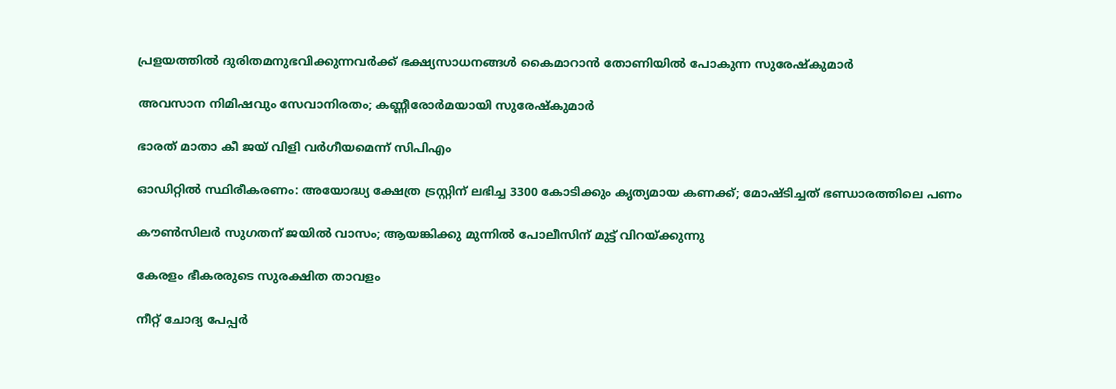പ്രളയത്തില്‍ ദുരിതമനുഭവിക്കുന്നവര്‍ക്ക് ഭക്ഷ്യസാധനങ്ങള്‍ കൈമാറാന്‍ തോണിയില്‍ പോകുന്ന സുരേഷ്‌കുമാര്‍

അവസാന നിമിഷവും സേവാനിരതം; കണ്ണീരോര്‍മയായി സുരേഷ്‌കുമാര്‍

ഭാരത് മാതാ കീ ജയ് വിളി വര്‍ഗീയമെന്ന് സിപിഎം

ഓഡിറ്റില്‍ സ്ഥിരീകരണം: അയോദ്ധ്യ ക്ഷേത്ര ട്രസ്റ്റിന് ലഭിച്ച 3300 കോടിക്കും കൃത്യമായ കണക്ക്; മോഷ്ടിച്ചത് ഭണ്ഡാരത്തിലെ പണം

കൗണ്‍സിലര്‍ സുഗതന് ജയില്‍ വാസം; ആയങ്കിക്കു മുന്നില്‍ പോലീസിന് മുട്ട് വിറയ്‌ക്കുന്നു

കേരളം ഭീകരരുടെ സുരക്ഷിത താവളം

നീറ്റ് ചോദ്യ പേപ്പര്‍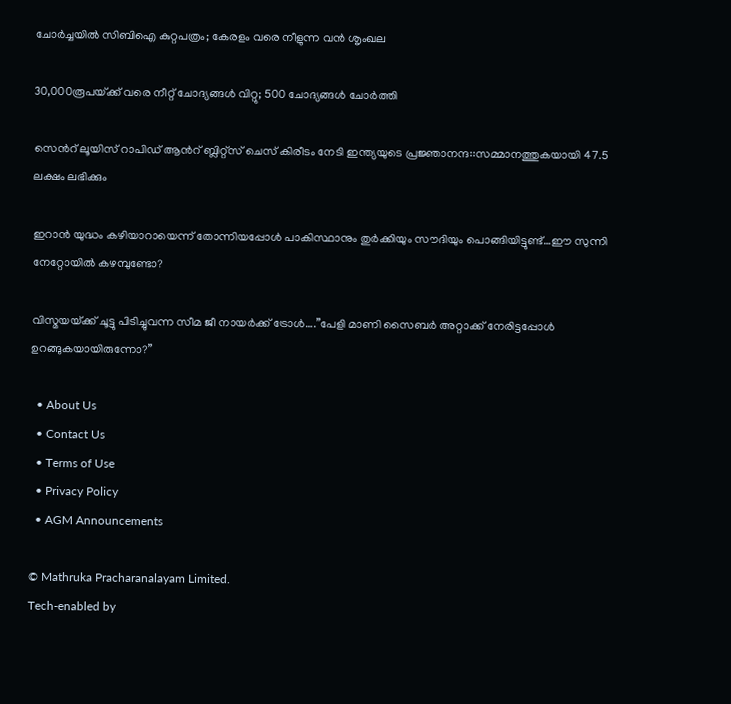ചോര്‍ച്ചയില്‍ സിബിഐ കുറ്റപത്രം; കേരളം വരെ നീളുന്ന വന്‍ ശൃംഖല

30,000രൂപയ്‌ക്ക് വരെ നീറ്റ് ചോദ്യങ്ങള്‍ വിറ്റു; 500 ചോദ്യങ്ങള്‍ ചോര്‍ത്തി

സെന്‍റ് ലൂയിസ് റാപിഡ് ആന്‍റ് ബ്ലിറ്റ്സ് ചെസ് കിരീടം നേടി ഇന്ത്യയുടെ പ്രജ്ഞാനന്ദ::സമ്മാനത്തുകയായി 47.5 ലക്ഷം ലഭിക്കും

ഇറാന്‍ യുദ്ധം കഴിയാറായെന്ന് തോന്നിയപ്പോള്‍ പാകിസ്ഥാനും തുര്‍ക്കിയും സൗദിയും പൊങ്ങിയിട്ടുണ്ട്…ഈ സുന്നി നേറ്റോയില്‍ കഴമ്പുണ്ടോ?

വിസ്മയയ്‌ക്ക് ചൂട്ടു പിടിച്ചുവന്ന സീമ ജീ നായര്‍ക്ക് ട്രോള്‍….”പേളി മാണി സൈബര്‍ അറ്റാക്ക് നേരിട്ടപ്പോള്‍ ഉറങ്ങുകയായിരുന്നോ?”

  • About Us
  • Contact Us
  • Terms of Use
  • Privacy Policy
  • AGM Announcements

© Mathruka Pracharanalayam Limited.
Tech-enabled by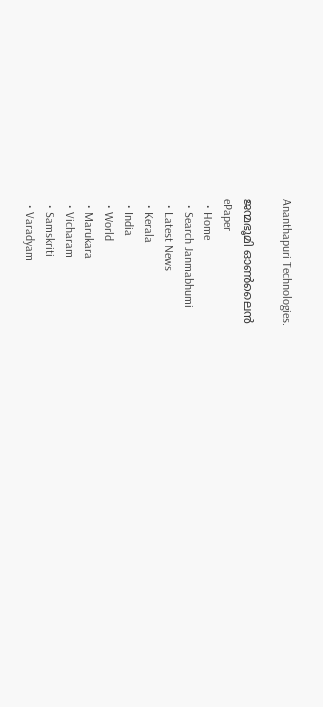Ananthapuri Technologies.

ജന്മഭൂമി ഓണ്‍ലൈന്‍
ePaper
  • Home
  • Search Janmabhumi
  • Latest News
  • Kerala
  • India
  • World
  • Marukara
  • Vicharam
  • Samskriti
  • Varadyam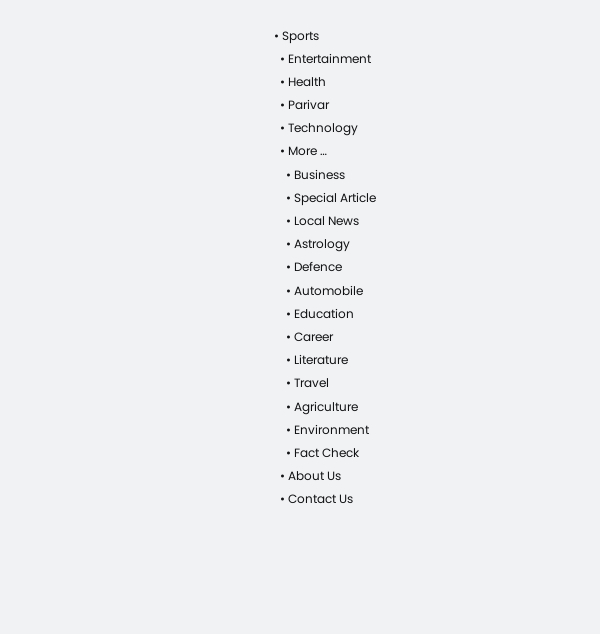• Sports
  • Entertainment
  • Health
  • Parivar
  • Technology
  • More …
    • Business
    • Special Article
    • Local News
    • Astrology
    • Defence
    • Automobile
    • Education
    • Career
    • Literature
    • Travel
    • Agriculture
    • Environment
    • Fact Check
  • About Us
  • Contact Us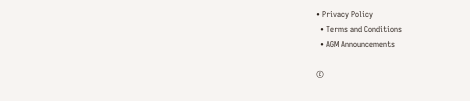• Privacy Policy
  • Terms and Conditions
  • AGM Announcements

©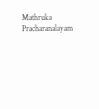Mathruka Pracharanalayam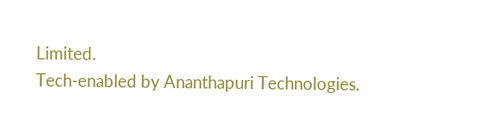Limited.
Tech-enabled by Ananthapuri Technologies.